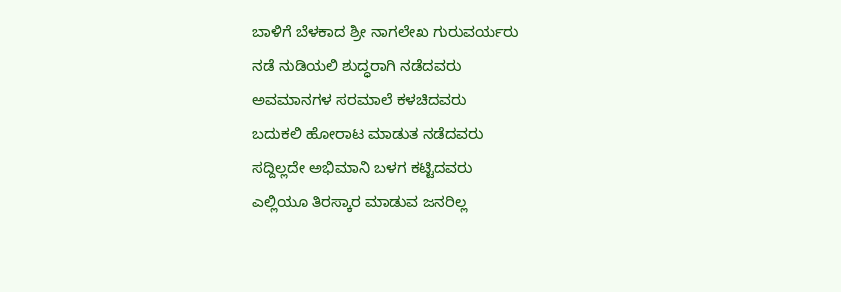ಬಾಳಿಗೆ ಬೆಳಕಾದ ಶ್ರೀ ನಾಗಲೇಖ ಗುರುವರ್ಯರು
ನಡೆ ನುಡಿಯಲಿ ಶುದ್ಧರಾಗಿ ನಡೆದವರು
ಅವಮಾನಗಳ ಸರಮಾಲೆ ಕಳಚಿದವರು
ಬದುಕಲಿ ಹೋರಾಟ ಮಾಡುತ ನಡೆದವರು
ಸದ್ದಿಲ್ಲದೇ ಅಭಿಮಾನಿ ಬಳಗ ಕಟ್ಟಿದವರು
ಎಲ್ಲಿಯೂ ತಿರಸ್ಕಾರ ಮಾಡುವ ಜನರಿಲ್ಲ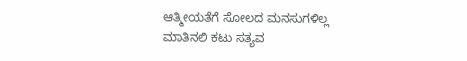ಆತ್ಮೀಯತೆಗೆ ಸೋಲದ ಮನಸುಗಳಿಲ್ಲ
ಮಾತಿನಲಿ ಕಟು ಸತ್ಯವ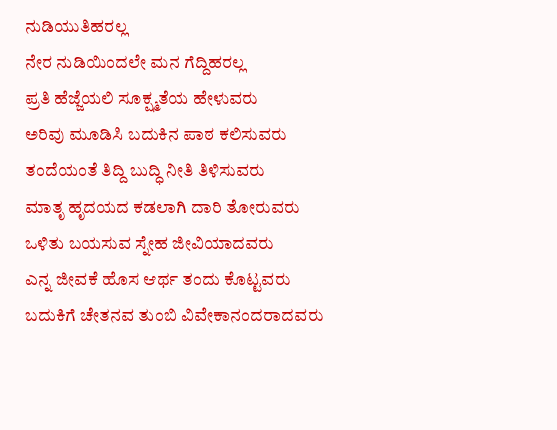ನುಡಿಯುತಿಹರಲ್ಲ
ನೇರ ನುಡಿಯಿಂದಲೇ ಮನ ಗೆದ್ದಿಹರಲ್ಲ
ಪ್ರತಿ ಹೆಜ್ಜೆಯಲಿ ಸೂಕ್ಷ್ಮತೆಯ ಹೇಳುವರು
ಅರಿವು ಮೂಡಿಸಿ ಬದುಕಿನ ಪಾಠ ಕಲಿಸುವರು
ತಂದೆಯಂತೆ ತಿದ್ದಿ ಬುದ್ಧಿ ನೀತಿ ತಿಳಿಸುವರು
ಮಾತೃ ಹೃದಯದ ಕಡಲಾಗಿ ದಾರಿ ತೋರುವರು
ಒಳಿತು ಬಯಸುವ ಸ್ನೇಹ ಜೀವಿಯಾದವರು
ಎನ್ನ ಜೀವಕೆ ಹೊಸ ಆರ್ಥ ತಂದು ಕೊಟ್ಟವರು
ಬದುಕಿಗೆ ಚೇತನವ ತುಂಬಿ ವಿವೇಕಾನಂದರಾದವರು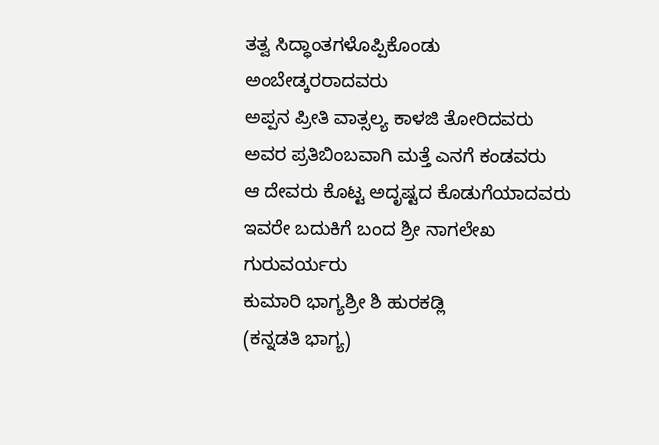ತತ್ವ ಸಿದ್ಧಾಂತಗಳೊಪ್ಪಿಕೊಂಡು ಅಂಬೇಡ್ಕರರಾದವರು
ಅಪ್ಪನ ಪ್ರೀತಿ ವಾತ್ಸಲ್ಯ ಕಾಳಜಿ ತೋರಿದವರು
ಅವರ ಪ್ರತಿಬಿಂಬವಾಗಿ ಮತ್ತೆ ಎನಗೆ ಕಂಡವರು
ಆ ದೇವರು ಕೊಟ್ಟ ಅದೃಷ್ಟದ ಕೊಡುಗೆಯಾದವರು
ಇವರೇ ಬದುಕಿಗೆ ಬಂದ ಶ್ರೀ ನಾಗಲೇಖ ಗುರುವರ್ಯರು
ಕುಮಾರಿ ಭಾಗ್ಯಶ್ರೀ ಶಿ ಹುರಕಡ್ಲಿ
(ಕನ್ನಡತಿ ಭಾಗ್ಯ)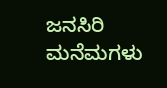ಜನಸಿರಿ ಮನೆಮಗಳು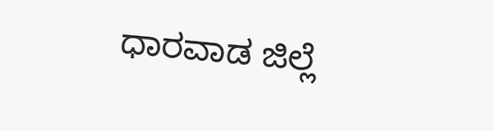ಧಾರವಾಡ ಜಿಲ್ಲೆ